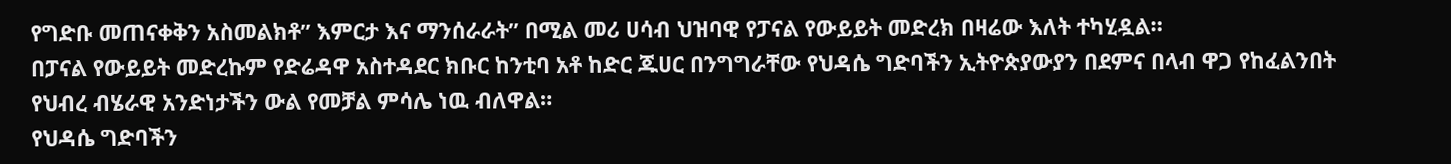የግድቡ መጠናቀቅን አስመልክቶ” እምርታ እና ማንሰራራት” በሚል መሪ ሀሳብ ህዝባዊ የፓናል የውይይት መድረክ በዛሬው እለት ተካሂዷል።
በፓናል የውይይት መድረኩም የድሬዳዋ አስተዳደር ክቡር ከንቲባ አቶ ከድር ጁሀር በንግግራቸው የህዳሴ ግድባችን ኢትዮጵያውያን በደምና በላብ ዋጋ የከፈልንበት የህብረ ብሄራዊ አንድነታችን ውል የመቻል ምሳሌ ነዉ ብለዋል።
የህዳሴ ግድባችን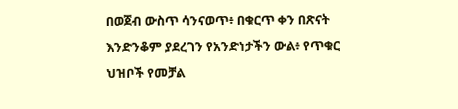በወጀብ ውስጥ ሳንናወጥ፥ በቁርጥ ቀን በጽናት እንድንቆም ያደረገን የአንድነታችን ውል፥ የጥቁር ህዝቦች የመቻል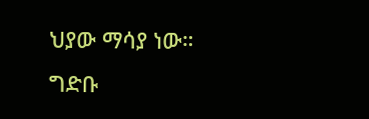ህያው ማሳያ ነው።
ግድቡ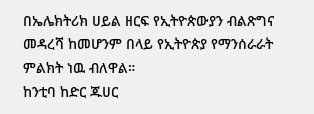በኤሌክትሪክ ሀይል ዘርፍ የኢትዮጵውያን ብልጽግና መዳረሻ ከመሆንም በላይ የኢትዮጵያ የማንሰራራት ምልክት ነዉ ብለዋል።
ከንቲባ ከድር ጁሀር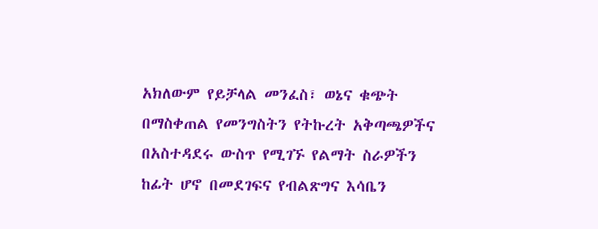አክለውም የይቻላል መንፈስ፣ ወኔና ቁጭት በማስቀጠል የመንግስትን የትኩረት አቅጣጫዎችና በአስተዳደሩ ውስጥ የሚገኙ የልማት ስራዎችን ከፊት ሆኖ በመደገፍና የብልጽግና እሳቤን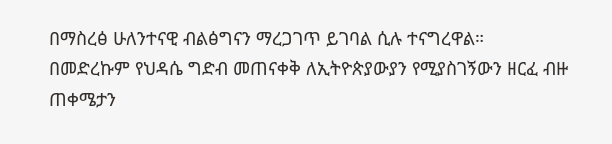በማስረፅ ሁለንተናዊ ብልፅግናን ማረጋገጥ ይገባል ሲሉ ተናግረዋል።
በመድረኩም የህዳሴ ግድብ መጠናቀቅ ለኢትዮጵያውያን የሚያስገኝውን ዘርፈ ብዙ ጠቀሜታን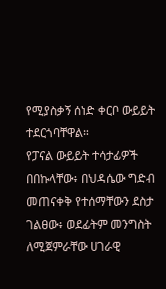የሚያስቃኝ ሰነድ ቀርቦ ውይይት ተደርጎባቸዋል።
የፓናል ውይይት ተሳታፊዎች በበኩላቸው፥ በህዳሴው ግድብ መጠናቀቅ የተሰማቸውን ደስታ ገልፀው፥ ወደፊትም መንግስት ለሚጀምራቸው ሀገራዊ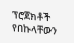ፕሮጀክቶች የበኩላቸውን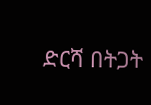ድርሻ በትጋት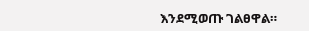እንደሚወጡ ገልፀዋል።